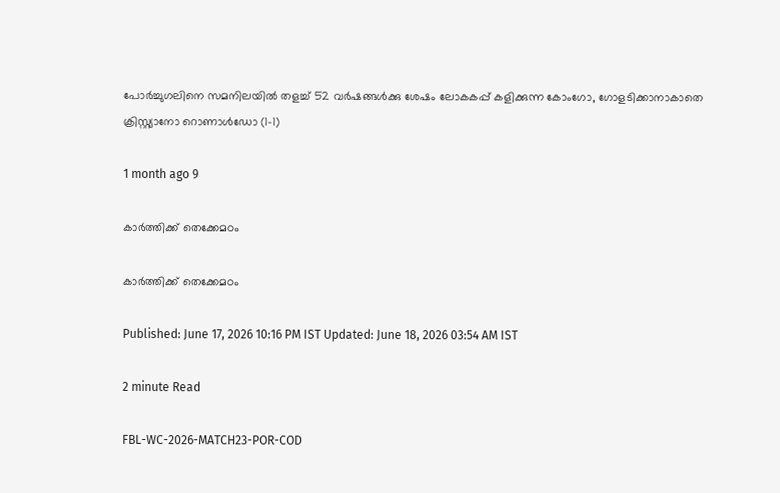പോർച്ചുഗലിനെ സമനിലയിൽ തളച്ച് 52 വർഷങ്ങൾക്കു ശേഷം ലോകകപ്പ് കളിക്കുന്ന കോംഗോ, ഗോളടിക്കാനാകാതെ ക്രിസ്റ്റ്യാനോ റൊണാൾഡോ (1-1)

1 month ago 9

കാർത്തിക്ക് തെക്കേമഠം

കാർത്തിക്ക് തെക്കേമഠം

Published: June 17, 2026 10:16 PM IST Updated: June 18, 2026 03:54 AM IST

2 minute Read

FBL-WC-2026-MATCH23-POR-COD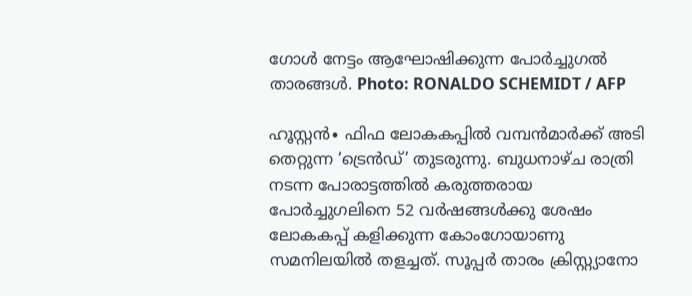ഗോൾ നേട്ടം ആഘോഷിക്കുന്ന പോർച്ചുഗൽ താരങ്ങൾ. Photo: RONALDO SCHEMIDT / AFP

ഹൂസ്റ്റൻ∙ ഫിഫ ലോകകപ്പിൽ വമ്പന്‍മാര്‍ക്ക് അടി തെറ്റുന്ന ‘ട്രെൻഡ്’ തുടരുന്നു. ബുധനാഴ്ച രാത്രി നടന്ന പോരാട്ടത്തിൽ കരുത്തരായ പോർച്ചുഗലിനെ 52 വർഷങ്ങൾക്കു ശേഷം ലോകകപ്പ് കളിക്കുന്ന കോംഗോയാണു സമനിലയിൽ തളച്ചത്. സൂപ്പർ താരം ക്രിസ്റ്റ്യാനോ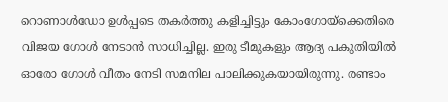റൊണാൾഡോ ഉൾപ്പടെ തകർത്തു കളിച്ചിട്ടും കോംഗോയ്ക്കെതിരെ വിജയ ഗോൾ നേടാൻ സാധിച്ചില്ല. ഇരു ടീമുകളും ആദ്യ പകുതിയിൽ ഓരോ ഗോൾ വീതം നേടി സമനില പാലിക്കുകയായിരുന്നു. രണ്ടാം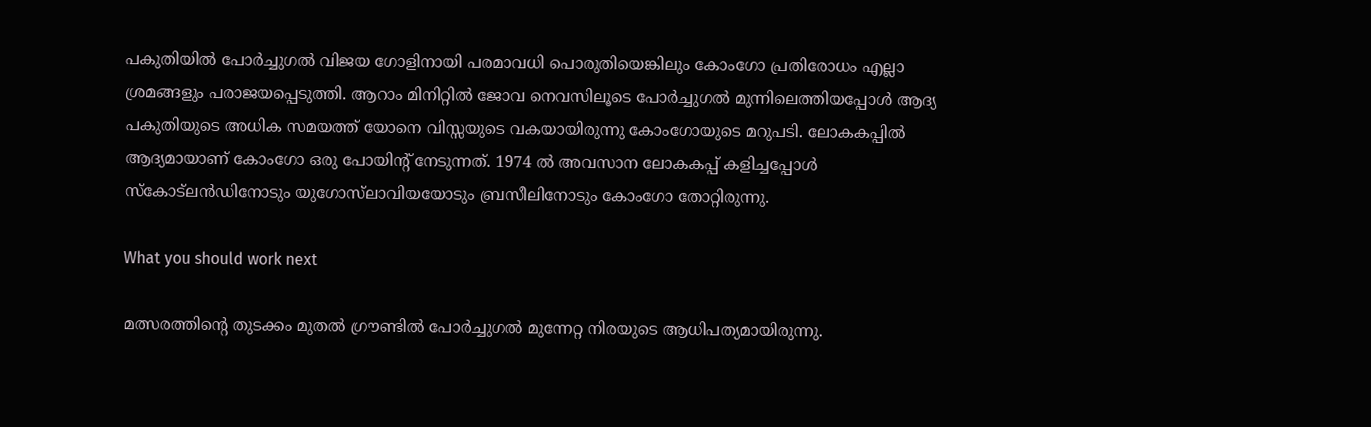പകുതിയിൽ പോര്‍ച്ചുഗൽ വിജയ ഗോളിനായി പരമാവധി പൊരുതിയെങ്കിലും കോംഗോ പ്രതിരോധം എല്ലാ ശ്രമങ്ങളും പരാജയപ്പെടുത്തി. ആറാം മിനിറ്റിൽ ജോവ നെവസിലൂടെ പോർച്ചുഗൽ മുന്നിലെത്തിയപ്പോൾ ആദ്യ പകുതിയുടെ അധിക സമയത്ത് യോനെ വിസ്സയുടെ വകയായിരുന്നു കോംഗോയുടെ മറുപടി. ലോകകപ്പിൽ ആദ്യമായാണ് കോംഗോ ഒരു പോയിന്റ് നേടുന്നത്. 1974 ൽ അവസാന ലോകകപ്പ് കളിച്ചപ്പോൾ സ്കോട്‍ലൻഡിനോടും യുഗോസ്‍ലാവിയയോടും ബ്രസീലിനോടും കോംഗോ തോറ്റിരുന്നു.

What you should work next

മത്സരത്തിന്റെ തുടക്കം മുതൽ ഗ്രൗണ്ടിൽ പോർച്ചുഗൽ മുന്നേറ്റ നിരയുടെ ആധിപത്യമായിരുന്നു.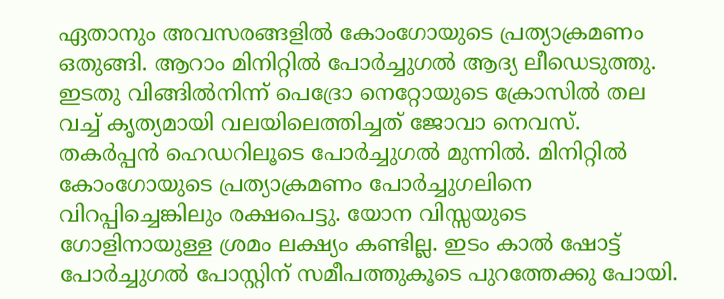ഏതാനും അവസരങ്ങളിൽ കോംഗോയുടെ പ്രത്യാക്രമണം ഒതുങ്ങി. ആറാം മിനിറ്റിൽ പോർച്ചുഗല്‍ ആദ്യ ലീഡെടുത്തു. ഇടതു വിങ്ങിൽനിന്ന് പെദ്രോ നെറ്റോയുടെ ക്രോസിൽ തല വച്ച് കൃത്യമായി വലയിലെത്തിച്ചത് ജോവാ നെവസ്. തകർപ്പൻ ഹെഡറിലൂടെ പോർച്ചുഗൽ മുന്നിൽ. മിനിറ്റിൽ കോംഗോയുടെ പ്രത്യാക്രമണം പോർച്ചുഗലിനെ വിറപ്പിച്ചെങ്കിലും രക്ഷപെട്ടു. യോന വിസ്സയുടെ ഗോളിനായുള്ള ശ്രമം ലക്ഷ്യം കണ്ടില്ല. ഇടം കാൽ ഷോട്ട് പോർച്ചുഗൽ പോസ്റ്റിന് സമീപത്തുകൂടെ പുറത്തേക്കു പോയി.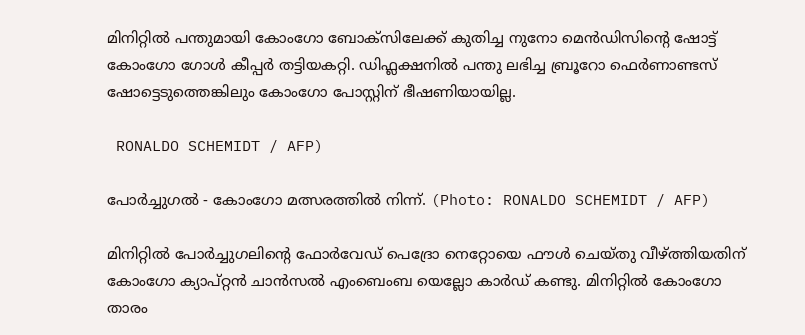മിനിറ്റിൽ പന്തുമായി കോംഗോ ബോക്സിലേക്ക് കുതിച്ച നുനോ മെന്‍ഡിസിന്റെ ഷോട്ട് കോംഗോ ഗോൾ കീപ്പർ തട്ടിയകറ്റി. ഡിഫ്ലക്ഷനിൽ പന്തു ലഭിച്ച ബ്രൂറോ ഫെർണാണ്ടസ് ഷോട്ടെടുത്തെങ്കിലും കോംഗോ പോസ്റ്റിന് ഭീഷണിയായില്ല.

 RONALDO SCHEMIDT / AFP)

പോർച്ചുഗൽ - കോംഗോ മത്സരത്തിൽ നിന്ന്. (Photo: RONALDO SCHEMIDT / AFP)

മിനിറ്റിൽ പോർച്ചുഗലിന്റെ ഫോർവേഡ് പെദ്രോ നെറ്റോയെ ഫൗൾ ചെയ്തു വീഴ്ത്തിയതിന് കോംഗോ ക്യാപ്റ്റൻ ചാന്‍സൽ എംബെംബ യെല്ലോ കാർഡ് കണ്ടു. മിനിറ്റില്‍ കോംഗോ താരം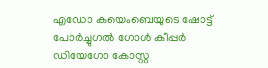എഡോ കയെംബെയുടെ ഷോട്ട് പോർച്ചുഗൽ ഗോൾ കീപ്പർ ഡിയേഗോ കോസ്റ്റ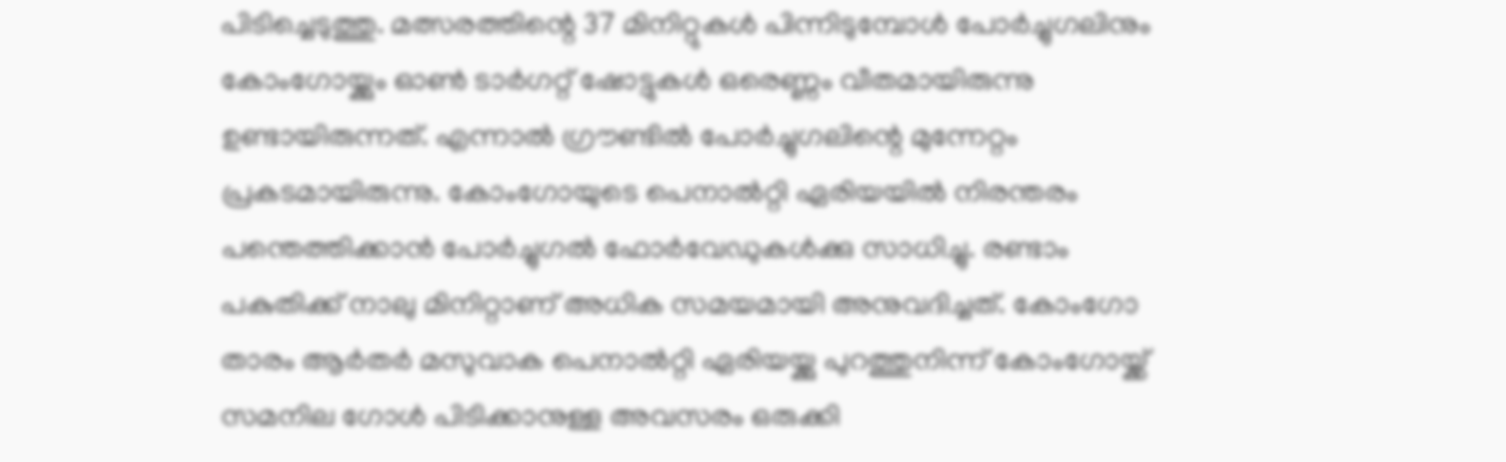പിടിച്ചെടുത്തു. മത്സരത്തിന്റെ 37 മിനിറ്റുകൾ പിന്നിടുമ്പോൾ പോർച്ചുഗലിനും കോംഗോയ്ക്കും ഓൺ ടാർഗറ്റ് ഷോട്ടുകൾ ഒരെണ്ണം വീതമായിരുന്നു ഉണ്ടായിരുന്നത്. എന്നാൽ ഗ്രൗണ്ടിൽ പോർച്ചുഗലിന്റെ മുന്നേറ്റം പ്രകടമായിരുന്നു. കോംഗോയുടെ പെനാൽറ്റി ഏരിയയിൽ നിരന്തരം പന്തെത്തിക്കാൻ പോർച്ചുഗൽ ഫോർവേഡുകൾക്കു സാധിച്ചു. രണ്ടാം പകുതിക്ക് നാലു മിനിറ്റാണ് അധിക സമയമായി അനുവദിച്ചത്. കോംഗോ താരം ആർതര്‍ മസുവാക പെനാൽറ്റി ഏരിയയ്ക്കു പുറത്തുനിന്ന് കോംഗോയ്ക്ക് സമനില ഗോൾ പിടിക്കാനുള്ള അവസരം ഒരുക്കി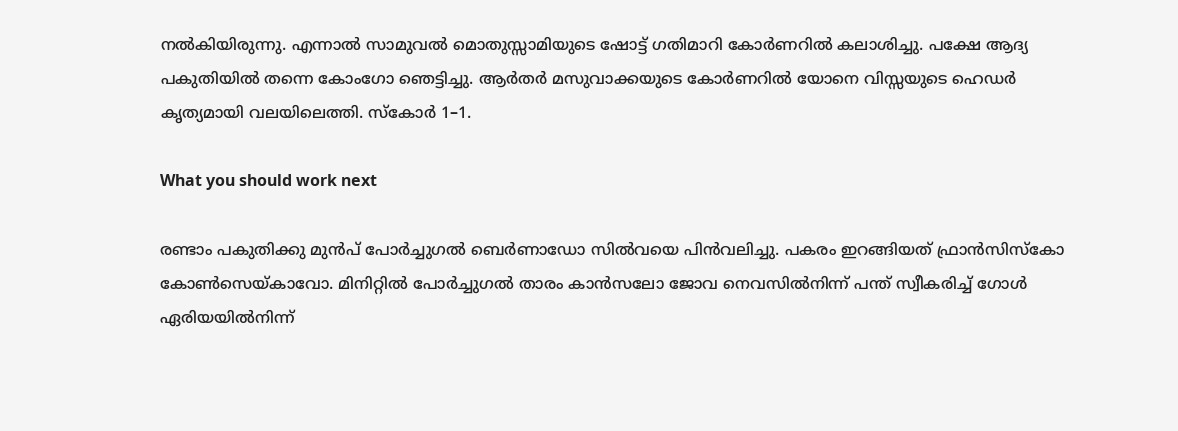നൽകിയിരുന്നു. എന്നാൽ സാമുവൽ മൊതുസ്സാമിയുടെ ഷോട്ട് ഗതിമാറി കോർണറിൽ കലാശിച്ചു. പക്ഷേ ആദ്യ പകുതിയിൽ തന്നെ കോംഗോ ഞെട്ടിച്ചു. ആര്‍തർ മസുവാക്കയുടെ കോർണറിൽ യോനെ വിസ്സയുടെ ഹെഡർ ക‍ൃത്യമായി വലയിലെത്തി. സ്കോർ 1–1.

What you should work next

രണ്ടാം പകുതിക്കു മുൻപ് പോർച്ചുഗല്‍ ബെര്‍ണാഡോ സിൽവയെ പിന്‍വലിച്ചു. പകരം ഇറങ്ങിയത് ഫ്രാൻസിസ്കോ കോൺസെയ്കാവോ. മിനിറ്റില്‍ പോർച്ചുഗൽ താരം കാൻസലോ ജോവ നെവസിൽനിന്ന് പന്ത് സ്വീകരിച്ച് ഗോൾ ഏരിയയിൽനിന്ന്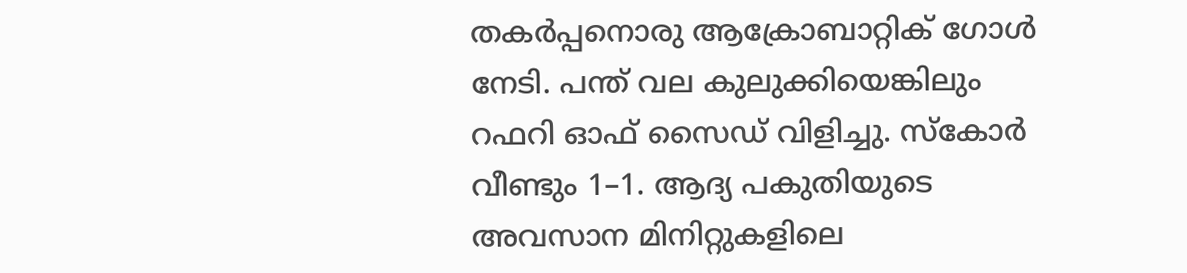തകർപ്പനൊരു ആക്രോബാറ്റിക് ഗോൾ നേടി. പന്ത് വല കുലുക്കിയെങ്കിലും റഫറി ഓഫ് സൈഡ് വിളിച്ചു. സ്കോർ വീണ്ടും 1–1. ആദ്യ പകുതിയുടെ അവസാന മിനിറ്റുകളിലെ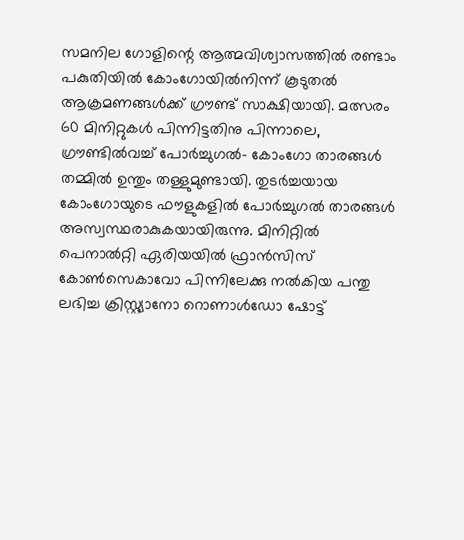സമനില ഗോളിന്റെ ആത്മവിശ്വാസത്തിൽ രണ്ടാം പകുതിയിൽ കോംഗോയിൽനിന്ന് കൂടുതല്‍ ആക്രമണങ്ങൾക്ക് ഗ്രൗണ്ട് സാക്ഷിയായി. മത്സരം 60 മിനിറ്റുകൾ പിന്നിട്ടതിനു പിന്നാലെ, ഗ്രൗണ്ടിൽവച്ച് പോർച്ചുഗൽ– കോംഗോ താരങ്ങൾ തമ്മിൽ ഉന്തും തള്ളുമുണ്ടായി. തുടർച്ചയായ കോംഗോയുടെ ഫൗളുകളിൽ പോർച്ചുഗൽ താരങ്ങൾ അസ്വസ്ഥരാകുകയായിരുന്നു. മിനിറ്റില്‍ പെനാൽറ്റി ഏരിയയിൽ ഫ്രാന്‍സിസ് കോൺസെകാവോ പിന്നിലേക്കു നൽകിയ പന്തു ലഭിച്ച ക്രിസ്റ്റ്യാനോ റൊണാൾഡോ ഷോട്ട്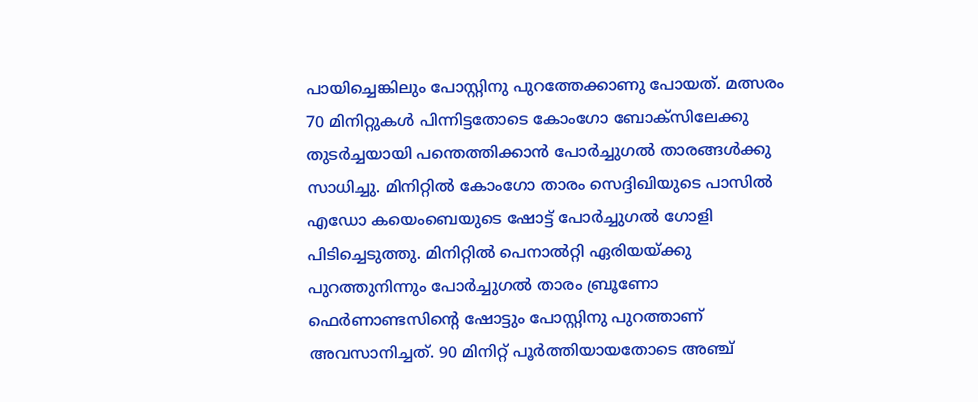പായിച്ചെങ്കിലും പോസ്റ്റിനു പുറത്തേക്കാണു പോയത്. മത്സരം 70 മിനിറ്റുകൾ പിന്നിട്ടതോടെ കോംഗോ ബോക്സിലേക്കു തുടർച്ചയായി പന്തെത്തിക്കാന്‍ പോർച്ചുഗൽ താരങ്ങൾക്കു സാധിച്ചു. മിനിറ്റിൽ കോംഗോ താരം സെദ്ദിഖിയുടെ പാസിൽ എഡോ കയെംബെയുടെ ഷോട്ട് പോർച്ചുഗൽ ഗോളി പിടിച്ചെടുത്തു. മിനിറ്റില്‍ പെനാൽറ്റി ഏരിയയ്ക്കു പുറത്തുനിന്നും പോര്‍ച്ചുഗൽ താരം ബ്രൂണോ ഫെർണാണ്ടസിന്റെ ഷോട്ടും പോസ്റ്റിനു പുറത്താണ് അവസാനിച്ചത്. 90 മിനിറ്റ് പൂർത്തിയായതോടെ അഞ്ച്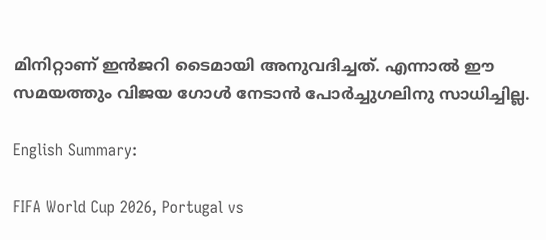മിനിറ്റാണ് ഇൻജറി ടൈമായി അനുവദിച്ചത്. എന്നാൽ ഈ സമയത്തും വിജയ ഗോൾ നേടാൻ പോർച്ചുഗലിനു സാധിച്ചില്ല.

English Summary:

FIFA World Cup 2026, Portugal vs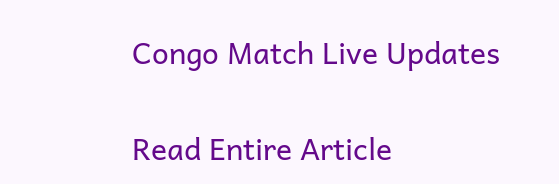Congo Match Live Updates

Read Entire Article